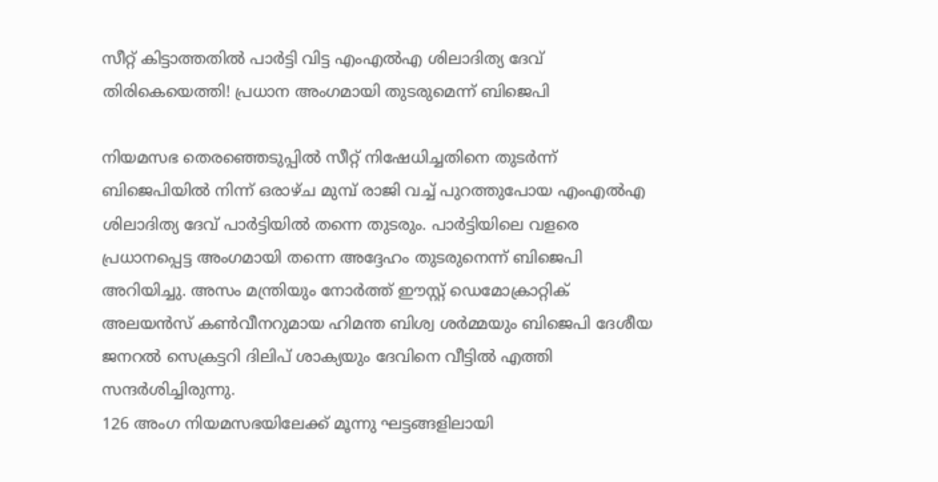സീറ്റ് കിട്ടാത്തതിൽ പാർട്ടി വിട്ട എംഎൽഎ ശിലാദിത്യ ദേവ് തിരികെയെത്തി! പ്രധാന അംഗമായി തുടരുമെന്ന് ബിജെപി

നിയമസഭ തെരഞ്ഞെടുപ്പിൽ സീറ്റ് നിഷേധിച്ചതിനെ തുടർന്ന് ബിജെപിയിൽ നിന്ന് ഒരാഴ്ച മുമ്പ് രാജി വച്ച് പുറത്തുപോയ എംഎൽഎ ശിലാദിത്യ ദേവ് പാർട്ടിയിൽ തന്നെ തുടരും. പാർട്ടിയിലെ വളരെ പ്രധാനപ്പെട്ട അംഗമായി തന്നെ അദ്ദേഹം തുടരുനെന്ന് ബിജെപി അറിയിച്ചു. അസം മന്ത്രിയും നോർത്ത് ഈസ്റ്റ് ഡെമോക്രാറ്റിക് അലയൻസ് കൺവീനറുമായ ഹിമന്ത ബിശ്വ ശർമ്മയും ബിജെപി ദേശീയ ജനറൽ സെക്രട്ടറി ദിലിപ് ശാക്യയും ദേവിനെ വീട്ടിൽ എത്തി സന്ദർശിച്ചിരുന്നു.
126 അംഗ നിയമസഭയിലേക്ക് മൂന്നു ഘട്ടങ്ങളിലായി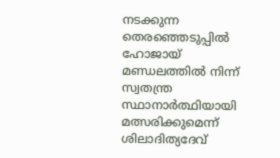നടക്കുന്ന തെരഞ്ഞെടുപ്പിൽ ഹോജായ് മണ്ഡലത്തിൽ നിന്ന് സ്വതന്ത്ര സ്ഥാനാർത്ഥിയായി മത്സരിക്കുമെന്ന് ശിലാദിത്യദേവ്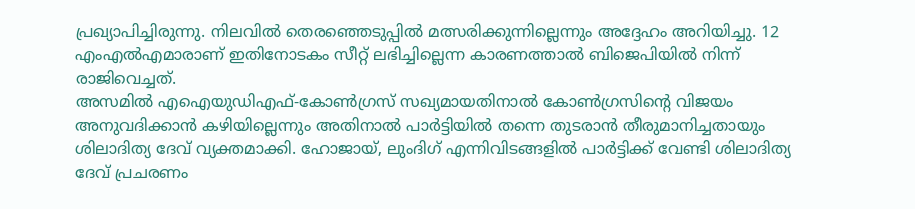പ്രഖ്യാപിച്ചിരുന്നു. നിലവിൽ തെരഞ്ഞെടുപ്പിൽ മത്സരിക്കുന്നില്ലെന്നും അദ്ദേഹം അറിയിച്ചു. 12 എംഎൽഎമാരാണ് ഇതിനോടകം സീറ്റ് ലഭിച്ചില്ലെന്ന കാരണത്താൽ ബിജെപിയിൽ നിന്ന് രാജിവെച്ചത്.
അസമിൽ എഐയുഡിഎഫ്-കോൺഗ്രസ് സഖ്യമായതിനാൽ കോൺഗ്രസിന്റെ വിജയം അനുവദിക്കാൻ കഴിയില്ലെന്നും അതിനാൽ പാർട്ടിയിൽ തന്നെ തുടരാൻ തീരുമാനിച്ചതായും ശിലാദിത്യ ദേവ് വ്യക്തമാക്കി. ഹോജായ്, ലുംദിഗ് എന്നിവിടങ്ങളിൽ പാർട്ടിക്ക് വേണ്ടി ശിലാദിത്യ ദേവ് പ്രചരണം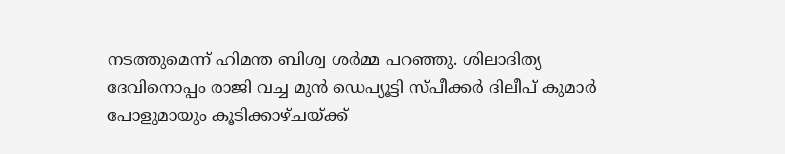നടത്തുമെന്ന് ഹിമന്ത ബിശ്വ ശർമ്മ പറഞ്ഞു. ശിലാദിത്യ ദേവിനൊപ്പം രാജി വച്ച മുൻ ഡെപ്യൂട്ടി സ്പീക്കർ ദിലീപ് കുമാർ പോളുമായും കൂടിക്കാഴ്ചയ്ക്ക്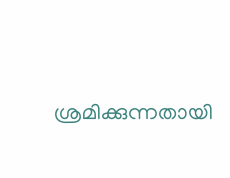ശ്രമിക്കുന്നതായി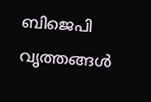ബിജെപി വൃത്തങ്ങൾ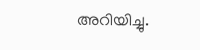അറിയിച്ചു.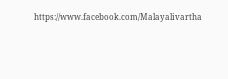https://www.facebook.com/Malayalivartha